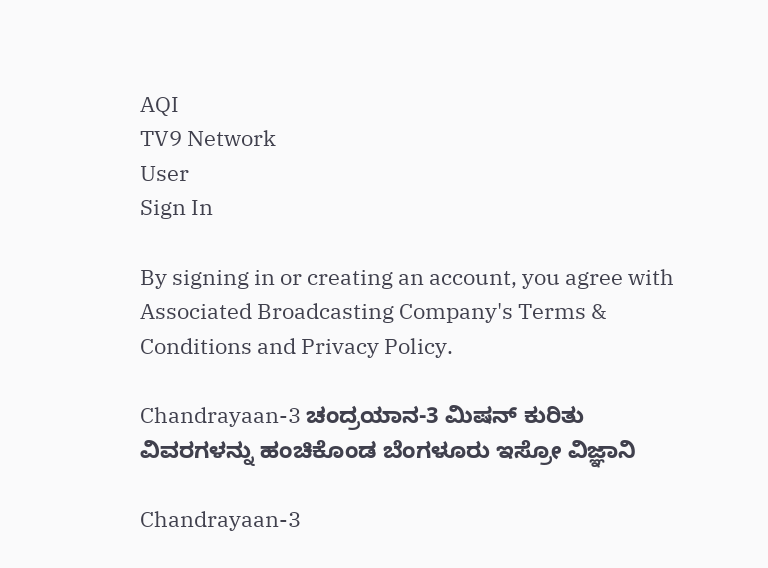AQI
TV9 Network
User
Sign In

By signing in or creating an account, you agree with Associated Broadcasting Company's Terms & Conditions and Privacy Policy.

Chandrayaan-3 ಚಂದ್ರಯಾನ-3 ಮಿಷನ್ ಕುರಿತು ವಿವರಗಳನ್ನು ಹಂಚಿಕೊಂಡ ಬೆಂಗಳೂರು ಇಸ್ರೋ ವಿಜ್ಞಾನಿ

Chandrayaan-3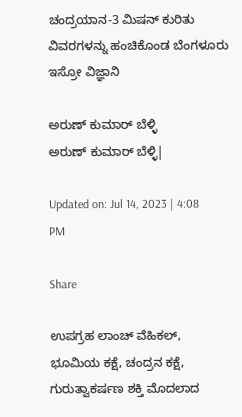ಚಂದ್ರಯಾನ-3 ಮಿಷನ್ ಕುರಿತು ವಿವರಗಳನ್ನು ಹಂಚಿಕೊಂಡ ಬೆಂಗಳೂರು ಇಸ್ರೋ ವಿಜ್ಞಾನಿ

ಅರುಣ್ ಕುಮಾರ್ ಬೆಳ್ಳಿ
ಅರುಣ್ ಕುಮಾರ್ ಬೆಳ್ಳಿ|

Updated on: Jul 14, 2023 | 4:08 PM

Share

ಉಪಗ್ರಹ ಲಾಂಚ್ ವೆಹಿಕಲ್, ಭೂಮಿಯ ಕಕ್ಷೆ, ಚಂದ್ರನ ಕಕ್ಷೆ, ಗುರುತ್ವಾಕರ್ಷಣ ಶಕ್ತಿ ಮೊದಲಾದ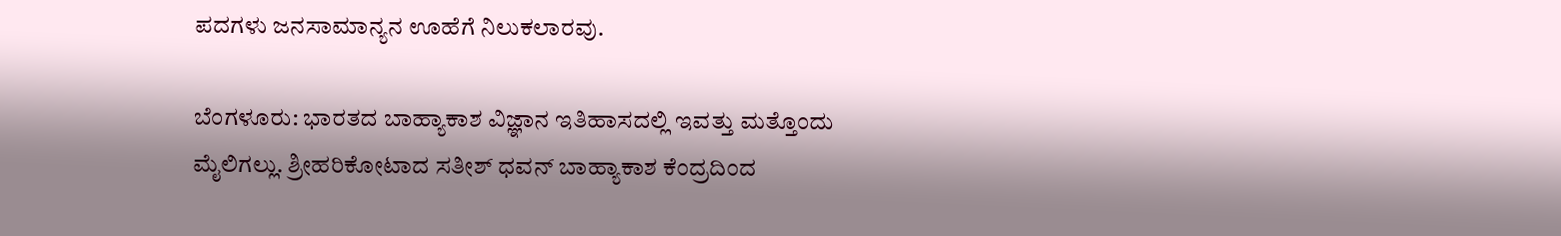ಪದಗಳು ಜನಸಾಮಾನ್ಯನ ಊಹೆಗೆ ನಿಲುಕಲಾರವು.

ಬೆಂಗಳೂರು: ಭಾರತದ ಬಾಹ್ಯಾಕಾಶ ವಿಜ್ಞಾನ ಇತಿಹಾಸದಲ್ಲಿ ಇವತ್ತು ಮತ್ತೊಂದು ಮೈಲಿಗಲ್ಲು. ಶ್ರೀಹರಿಕೋಟಾದ ಸತೀಶ್ ಧವನ್ ಬಾಹ್ಯಾಕಾಶ ಕೆಂದ್ರದಿಂದ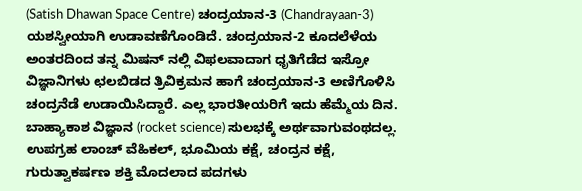(Satish Dhawan Space Centre) ಚಂದ್ರಯಾನ-3 (Chandrayaan-3) ಯಶಸ್ವೀಯಾಗಿ ಉಡಾವಣೆಗೊಂಡಿದೆ. ಚಂದ್ರಯಾನ-2 ಕೂದಲೆಳೆಯ ಅಂತರದಿಂದ ತನ್ನ ಮಿಷನ್ ನಲ್ಲಿ ವಿಫಲವಾದಾಗ ಧೃತಿಗೆಡೆದ ಇಸ್ರೋ ವಿಜ್ಞಾನಿಗಳು ಛಲಬಿಡದ ತ್ರಿವಿಕ್ರಮನ ಹಾಗೆ ಚಂದ್ರಯಾನ-3 ಅಣಿಗೊಳಿಸಿ ಚಂದ್ರನೆಡೆ ಉಡಾಯಿಸಿದ್ದಾರೆ. ಎಲ್ಲ ಭಾರತೀಯರಿಗೆ ಇದು ಹೆಮ್ಮೆಯ ದಿನ. ಬಾಹ್ಯಾಕಾಶ ವಿಜ್ಞಾನ (rocket science) ಸುಲಭಕ್ಕೆ ಅರ್ಥವಾಗುವಂಥದಲ್ಲ. ಉಪಗ್ರಹ ಲಾಂಚ್ ವೆಹಿಕಲ್, ಭೂಮಿಯ ಕಕ್ಷೆ, ಚಂದ್ರನ ಕಕ್ಷೆ, ಗುರುತ್ವಾಕರ್ಷಣ ಶಕ್ತಿ ಮೊದಲಾದ ಪದಗಳು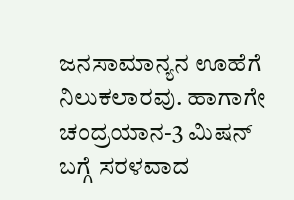ಜನಸಾಮಾನ್ಯನ ಊಹೆಗೆ ನಿಲುಕಲಾರವು. ಹಾಗಾಗೇ ಚಂದ್ರಯಾನ-3 ಮಿಷನ್ ಬಗ್ಗೆ ಸರಳವಾದ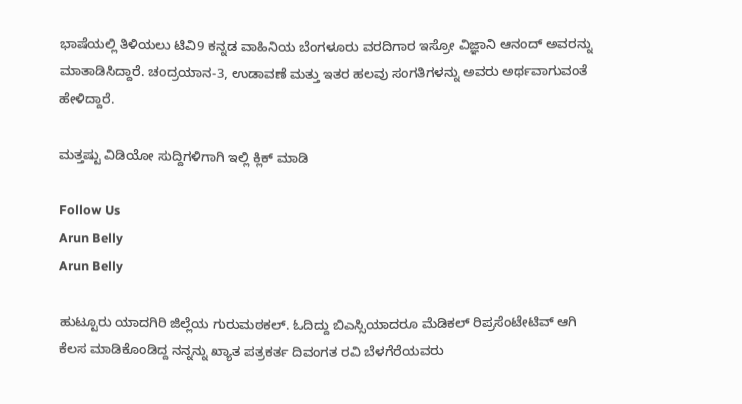ಭಾಷೆಯಲ್ಲಿ ತಿಳಿಯಲು ಟಿವಿ9 ಕನ್ನಡ ವಾಹಿನಿಯ ಬೆಂಗಳೂರು ವರದಿಗಾರ ಇಸ್ರೋ ವಿಜ್ಞಾನಿ ಆನಂದ್ ಅವರನ್ನು ಮಾತಾಡಿಸಿದ್ದಾರೆ. ಚಂದ್ರಯಾನ-3, ಉಡಾವಣೆ ಮತ್ತು ಇತರ ಹಲವು ಸಂಗತಿಗಳನ್ನು ಅವರು ಅರ್ಥವಾಗುವಂತೆ ಹೇಳಿದ್ದಾರೆ.

ಮತ್ತಷ್ಟು ವಿಡಿಯೋ ಸುದ್ದಿಗಳಿಗಾಗಿ ಇಲ್ಲಿ ಕ್ಲಿಕ್ ಮಾಡಿ

Follow Us
Arun Belly
Arun Belly

ಹುಟ್ಟೂರು ಯಾದಗಿರಿ ಜಿಲ್ಲೆಯ ಗುರುಮಠಕಲ್. ಓದಿದ್ದು ಬಿಎಸ್ಸಿಯಾದರೂ ಮೆಡಿಕಲ್ ರಿಪ್ರಸೆಂಟೇಟಿವ್ ಆಗಿ ಕೆಲಸ ಮಾಡಿಕೊಂಡಿದ್ದ ನನ್ನನ್ನು ಖ್ಯಾತ ಪತ್ರಕರ್ತ ದಿವಂಗತ ರವಿ ಬೆಳಗೆರೆಯವರು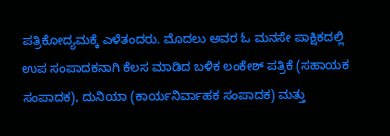ಪತ್ರಿಕೋದ್ಯಮಕ್ಕೆ ಎಳೆತಂದರು. ಮೊದಲು ಅವರ ಓ ಮನಸೇ ಪಾಕ್ಷಿಕದಲ್ಲಿ ಉಪ ಸಂಪಾದಕನಾಗಿ ಕೆಲಸ ಮಾಡಿದ ಬಳಿಕ ಲಂಕೇಶ್ ಪತ್ರಿಕೆ (ಸಹಾಯಕ ಸಂಪಾದಕ), ದುನಿಯಾ (ಕಾರ್ಯನಿರ್ವಾಹಕ ಸಂಪಾದಕ) ಮತ್ತು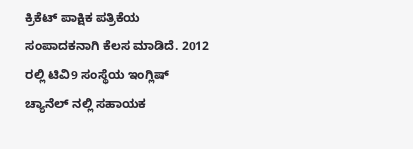ಕ್ರಿಕೆಟ್ ಪಾಕ್ಷಿಕ ಪತ್ರಿಕೆಯ ಸಂಪಾದಕನಾಗಿ ಕೆಲಸ ಮಾಡಿದೆ. 2012 ರಲ್ಲಿ ಟಿವಿ9 ಸಂಸ್ಥೆಯ ಇಂಗ್ಲಿಷ್ ಚ್ಯಾನೆಲ್ ನಲ್ಲಿ ಸಹಾಯಕ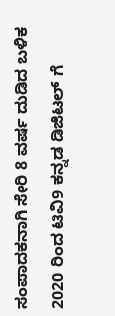ಸಂಪಾದಕನಾಗಿ ಸೇರಿ 8 ವರ್ಷ ದುಡಿದ ಬಳಿಕ 2020 ರಿಂದ ಟಿವಿ9 ಕನ್ನಡ ಡಿಜಿಟಲ್ ಗೆ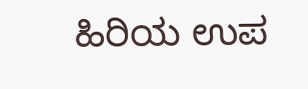ಹಿರಿಯ ಉಪ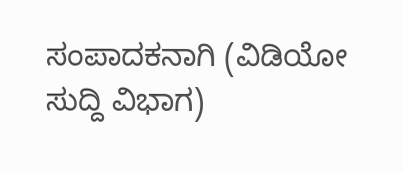ಸಂಪಾದಕನಾಗಿ (ವಿಡಿಯೋ ಸುದ್ದಿ ವಿಭಾಗ)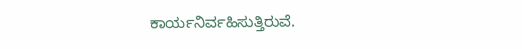ಕಾರ್ಯನಿರ್ವಹಿಸುತ್ತಿರುವೆ.